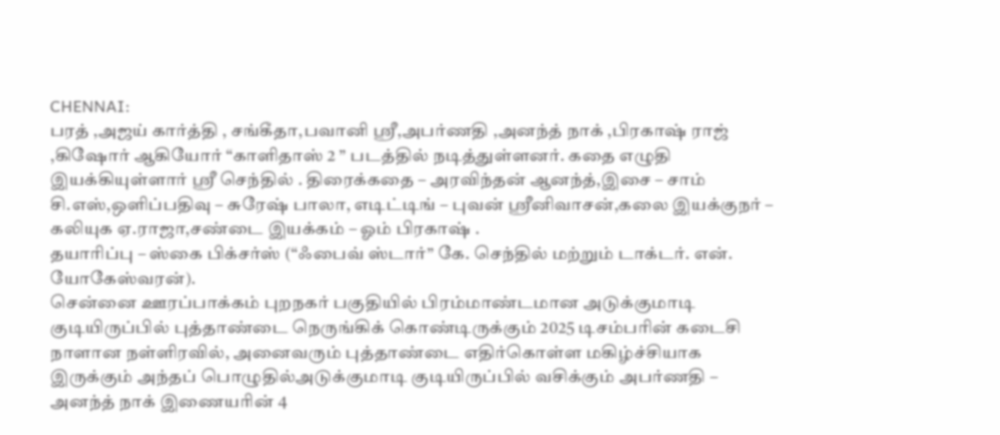CHENNAI:
பரத் ,அஜய் கார்த்தி , சங்கீதா,பவானி ஸ்ரீ,அபர்ணதி ,அனந்த் நாக் ,பிரகாஷ் ராஜ் ,கிஷோர் ஆகியோர் “காளிதாஸ் 2 ” படத்தில் நடித்துள்ளனர். கதை எழுதி இயக்கியுள்ளார் ஸ்ரீ செந்தில் . திரைக்கதை – அரவிந்தன் ஆனந்த்,இசை – சாம் சி.எஸ்,ஒளிப்பதிவு – சுரேஷ் பாலா, எடிட்டிங் – புவன் ஸ்ரீனிவாசன்,கலை இயக்குநர் – கலியுக ஏ.ராஜா,சண்டை இயக்கம் – ஓம் பிரகாஷ் .
தயாரிப்பு – ஸ்கை பிக்சர்ஸ் (“ஃபைவ் ஸ்டார்” கே. செந்தில் மற்றும் டாக்டர். என். யோகேஸ்வரன்).
சென்னை ஊரப்பாக்கம் புறநகர் பகுதியில் பிரம்மாண்டமான அடுக்குமாடி குடியிருப்பில் புத்தாண்டை நெருங்கிக் கொண்டிருக்கும் 2025 டிசம்பரின் கடைசி நாளான நள்ளிரவில், அனைவரும் புத்தாண்டை எதிர்கொள்ள மகிழ்ச்சியாக இருக்கும் அந்தப் பொழுதில்அடுக்குமாடி குடியிருப்பில் வசிக்கும் அபர்ணதி – அனந்த் நாக் இணையரின் 4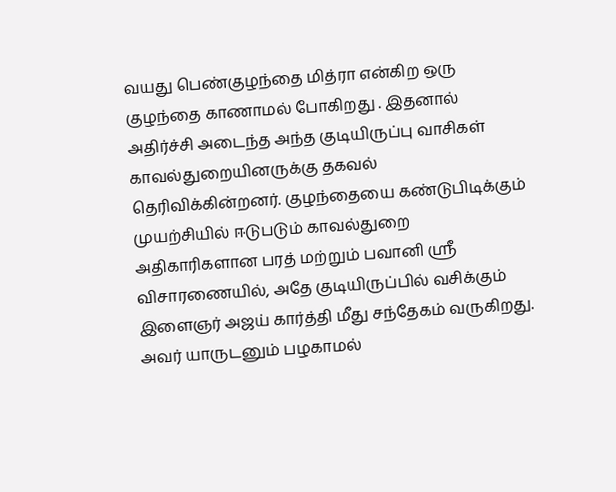வயது பெண்குழந்தை மித்ரா என்கிற ஒரு குழந்தை காணாமல் போகிறது . இதனால் அதிர்ச்சி அடைந்த அந்த குடியிருப்பு வாசிகள் காவல்துறையினருக்கு தகவல் தெரிவிக்கின்றனர். குழந்தையை கண்டுபிடிக்கும் முயற்சியில் ஈடுபடும் காவல்துறை அதிகாரிகளான பரத் மற்றும் பவானி ஸ்ரீ விசாரணையில், அதே குடியிருப்பில் வசிக்கும் இளைஞர் அஜய் கார்த்தி மீது சந்தேகம் வருகிறது. அவர் யாருடனும் பழகாமல்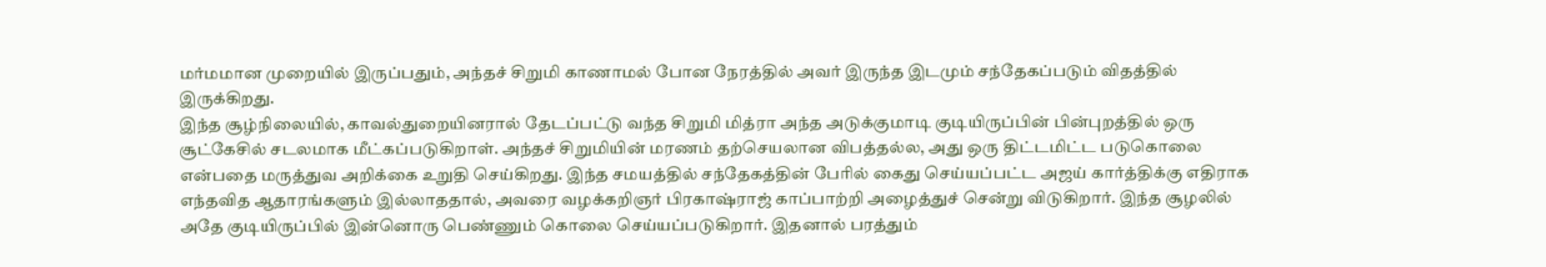மர்மமான முறையில் இருப்பதும், அந்தச் சிறுமி காணாமல் போன நேரத்தில் அவர் இருந்த இடமும் சந்தேகப்படும் விதத்தில் இருக்கிறது.
இந்த சூழ்நிலையில், காவல்துறையினரால் தேடப்பட்டு வந்த சிறுமி மித்ரா அந்த அடுக்குமாடி குடியிருப்பின் பின்புறத்தில் ஒரு சூட்கேசில் சடலமாக மீட்கப்படுகிறாள். அந்தச் சிறுமியின் மரணம் தற்செயலான விபத்தல்ல, அது ஒரு திட்டமிட்ட படுகொலை என்பதை மருத்துவ அறிக்கை உறுதி செய்கிறது. இந்த சமயத்தில் சந்தேகத்தின் பேரில் கைது செய்யப்பட்ட அஜய் கார்த்திக்கு எதிராக எந்தவித ஆதாரங்களும் இல்லாததால், அவரை வழக்கறிஞர் பிரகாஷ்ராஜ் காப்பாற்றி அழைத்துச் சென்று விடுகிறார். இந்த சூழலில் அதே குடியிருப்பில் இன்னொரு பெண்ணும் கொலை செய்யப்படுகிறார். இதனால் பரத்தும்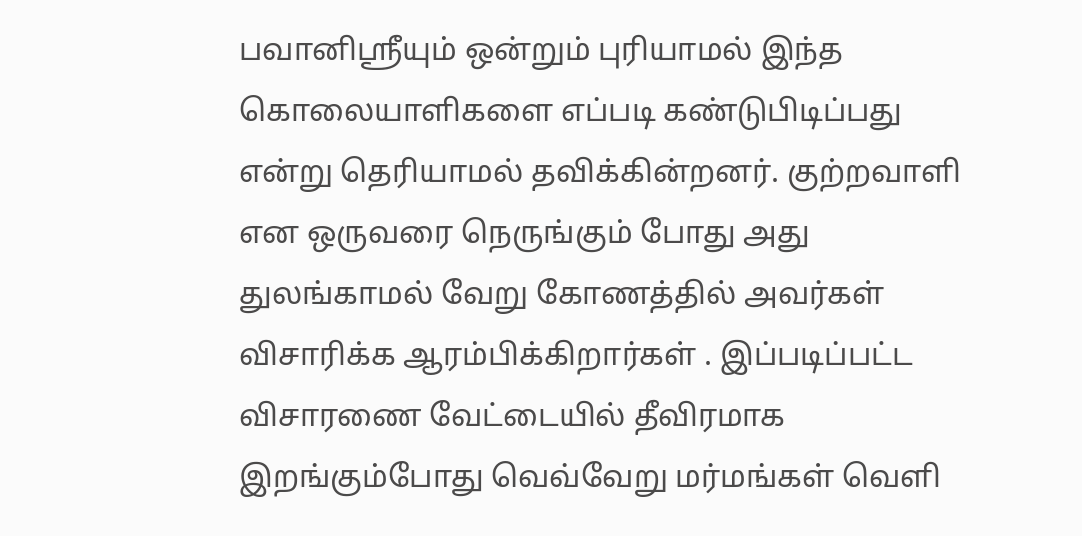பவானிஸ்ரீயும் ஒன்றும் புரியாமல் இந்த கொலையாளிகளை எப்படி கண்டுபிடிப்பது என்று தெரியாமல் தவிக்கின்றனர். குற்றவாளி என ஒருவரை நெருங்கும் போது அது துலங்காமல் வேறு கோணத்தில் அவர்கள் விசாரிக்க ஆரம்பிக்கிறார்கள் . இப்படிப்பட்ட விசாரணை வேட்டையில் தீவிரமாக இறங்கும்போது வெவ்வேறு மர்மங்கள் வெளி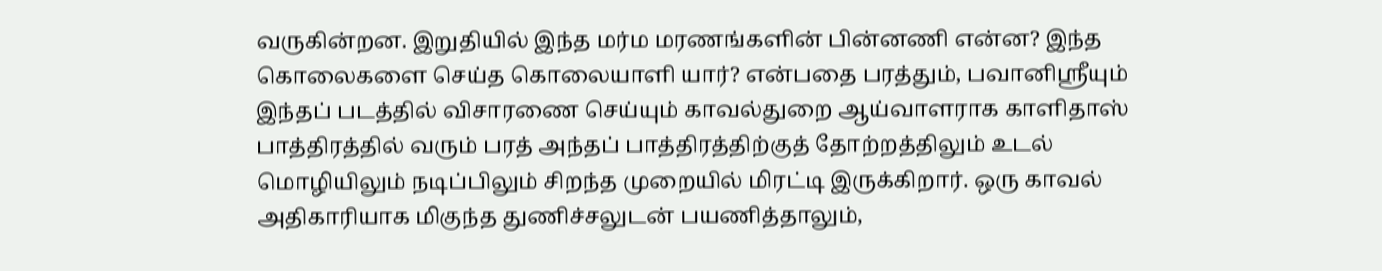வருகின்றன. இறுதியில் இந்த மர்ம மரணங்களின் பின்னணி என்ன? இந்த கொலைகளை செய்த கொலையாளி யார்? என்பதை பரத்தும், பவானிஸ்ரீயும்
இந்தப் படத்தில் விசாரணை செய்யும் காவல்துறை ஆய்வாளராக காளிதாஸ் பாத்திரத்தில் வரும் பரத் அந்தப் பாத்திரத்திற்குத் தோற்றத்திலும் உடல் மொழியிலும் நடிப்பிலும் சிறந்த முறையில் மிரட்டி இருக்கிறார். ஒரு காவல் அதிகாரியாக மிகுந்த துணிச்சலுடன் பயணித்தாலும்,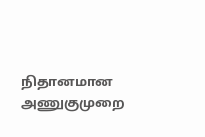நிதானமான அணுகுமுறை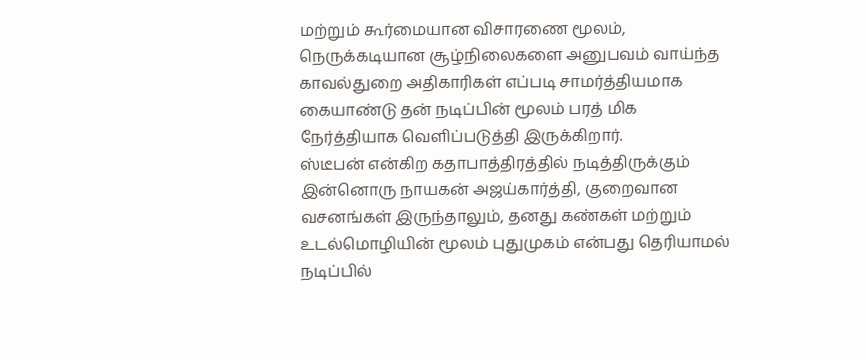மற்றும் கூர்மையான விசாரணை மூலம், நெருக்கடியான சூழ்நிலைகளை அனுபவம் வாய்ந்த காவல்துறை அதிகாரிகள் எப்படி சாமர்த்தியமாக கையாண்டு தன் நடிப்பின் மூலம் பரத் மிக நேர்த்தியாக வெளிப்படுத்தி இருக்கிறார்.
ஸ்டீபன் என்கிற கதாபாத்திரத்தில் நடித்திருக்கும் இன்னொரு நாயகன் அஜய்கார்த்தி, குறைவான வசனங்கள் இருந்தாலும், தனது கண்கள் மற்றும் உடல்மொழியின் மூலம் புதுமுகம் என்பது தெரியாமல் நடிப்பில்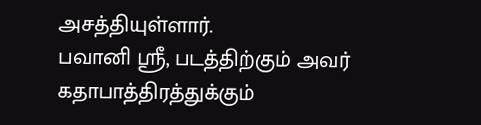அசத்தியுள்ளார்.
பவானி ஸ்ரீ, படத்திற்கும் அவர் கதாபாத்திரத்துக்கும்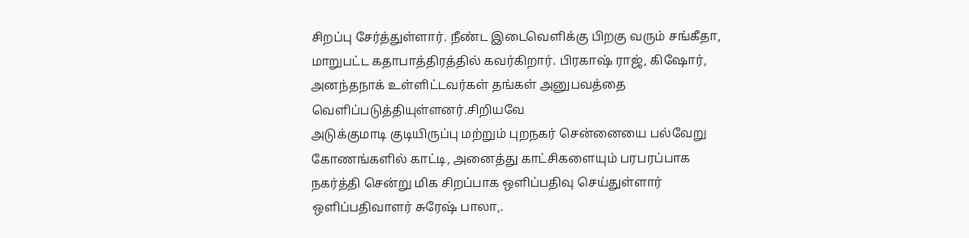சிறப்பு சேர்த்துள்ளார். நீண்ட இடைவெளிக்கு பிறகு வரும் சங்கீதா, மாறுபட்ட கதாபாத்திரத்தில் கவர்கிறார். பிரகாஷ் ராஜ், கிஷோர், அனந்தநாக் உள்ளிட்டவர்கள் தங்கள் அனுபவத்தை வெளிப்படுத்தியுள்ளனர்.சிறியவே
அடுக்குமாடி குடியிருப்பு மற்றும் புறநகர் சென்னையை பல்வேறு கோணங்களில் காட்டி, அனைத்து காட்சிகளையும் பரபரப்பாக நகர்த்தி சென்று மிக சிறப்பாக ஒளிப்பதிவு செய்துள்ளார் ஒளிப்பதிவாளர் சுரேஷ் பாலா,.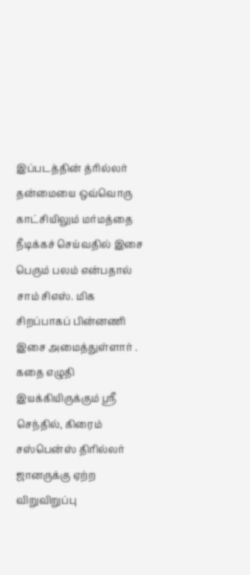இப்படத்தின் த்ரில்லர் தன்மையை ஒவ்வொரு காட்சியிலும் மர்மத்தை நீடிக்கச் செய்வதில் இசை பெரும் பலம் என்பதால் சாம் சிஎஸ். மிக சிறப்பாகப் பின்னணி இசை அமைத்துள்ளார் .
கதை எழுதி இயக்கியிருக்கும் ஸ்ரீ செந்தில், கிரைம் சஸ்பென்ஸ் திரில்லர் ஜானருக்கு ஏற்ற விறுவிறுப்பு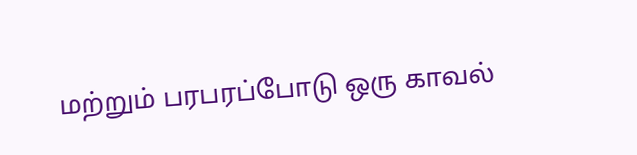மற்றும் பரபரப்போடு ஒரு காவல்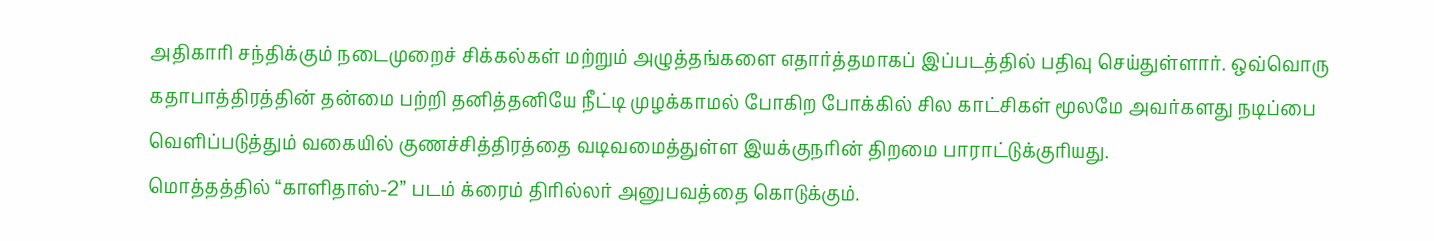அதிகாரி சந்திக்கும் நடைமுறைச் சிக்கல்கள் மற்றும் அழுத்தங்களை எதார்த்தமாகப் இப்படத்தில் பதிவு செய்துள்ளார். ஒவ்வொரு கதாபாத்திரத்தின் தன்மை பற்றி தனித்தனியே நீட்டி முழக்காமல் போகிற போக்கில் சில காட்சிகள் மூலமே அவர்களது நடிப்பை வெளிப்படுத்தும் வகையில் குணச்சித்திரத்தை வடிவமைத்துள்ள இயக்குநரின் திறமை பாராட்டுக்குரியது.
மொத்தத்தில் “காளிதாஸ்-2” படம் க்ரைம் திரில்லர் அனுபவத்தை கொடுக்கும்.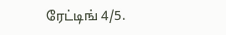ரேட்டிங் 4/5.